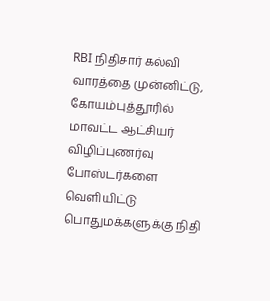RBI நிதிசார் கல்வி வாரத்தை முன்னிட்டு, கோயம்புத்தூரில் மாவட்ட ஆட்சியர் விழிப்புணர்வு போஸ்டர்களை வெளியிட்டு பொதுமக்களுக்கு நிதி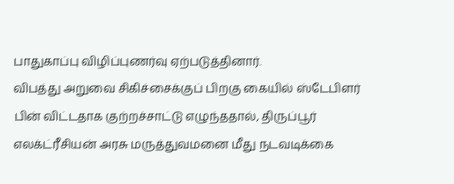பாதுகாப்பு விழிப்புணர்வு ஏற்படுத்தினார்.
விபத்து அறுவை சிகிச்சைக்குப் பிறகு கையில் ஸ்டேபிளர் பின் விட்டதாக குற்றச்சாட்டு எழுந்ததால், திருப்பூர் எலக்ட்ரீசியன் அரசு மருத்துவமனை மீது நடவடிக்கை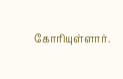கோரியுள்ளார்.